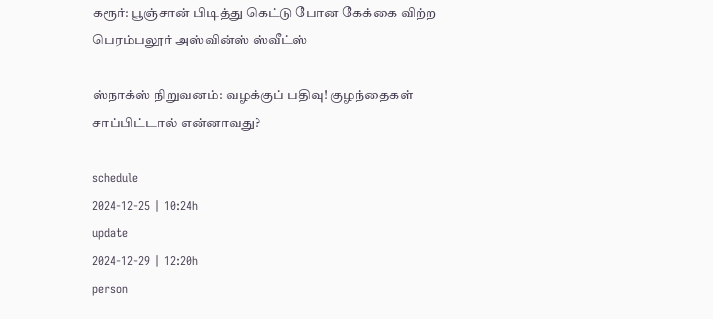கரூர்: பூஞ்சான் பிடித்து கெட்டு போன கேக்கை விற்ற பெரம்பலூர் அஸ்வின்ஸ் ஸ்வீட்ஸ்

ஸ்நாக்ஸ் நிறுவனம்: வழக்குப் பதிவு! குழந்தைகள் சாப்பிட்டால் என்னாவது?

schedule
2024-12-25 | 10:24h
update
2024-12-29 | 12:20h
person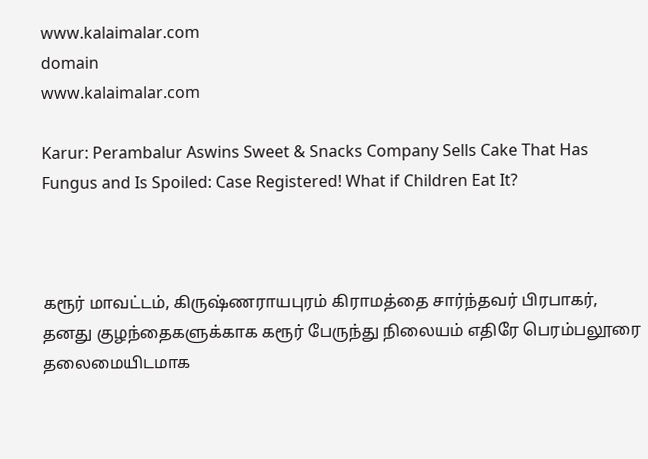www.kalaimalar.com
domain
www.kalaimalar.com

Karur: Perambalur Aswins Sweet & Snacks Company Sells Cake That Has Fungus and Is Spoiled: Case Registered! What if Children Eat It?



கரூர் மாவட்டம், கிருஷ்ணராயபுரம் கிராமத்தை சார்ந்தவர் பிரபாகர், தனது குழந்தைகளுக்காக கரூர் பேருந்து நிலையம் எதிரே பெரம்பலூரை தலைமையிடமாக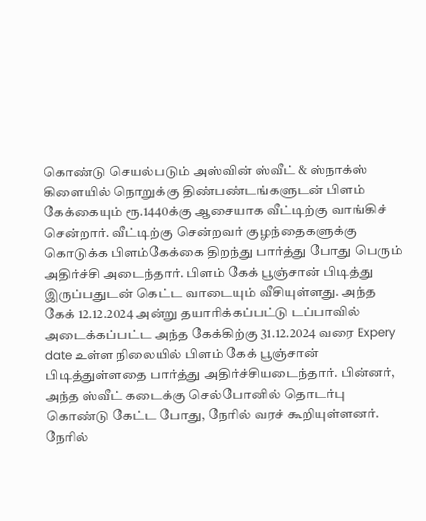கொண்டு செயல்படும் அஸ்வின் ஸ்வீட் & ஸ்நாக்ஸ் கிளையில் நொறுக்கு திண்பண்டங்களுடன் பிளம் கேக்கையும் ரூ.1440க்கு ஆசையாக வீட்டிற்கு வாங்கிச் சென்றார். வீட்டிற்கு சென்றவர் குழந்தைகளுக்கு கொடுக்க பிளம்கேக்கை திறந்து பார்த்து போது பெரும் அதிர்ச்சி அடைந்தார். பிளம் கேக் பூஞ்சான் பிடித்து இருப்பதுடன் கெட்ட வாடையும் வீசியுள்ளது. அந்த கேக் 12.12.2024 அன்று தயாரிக்கப்பட்டு டப்பாவில் அடைக்கப்பட்ட அந்த கேக்கிற்கு 31.12.2024 வரை Expery date உள்ள நிலையில் பிளம் கேக் பூஞ்சான் பிடித்துள்ளதை பார்த்து அதிர்ச்சியடைந்தார். பின்னர், அந்த ஸ்வீட் கடைக்கு செல்போனில் தொடர்பு கொண்டு கேட்ட போது, நேரில் வரச் கூறியுள்ளனர். நேரில்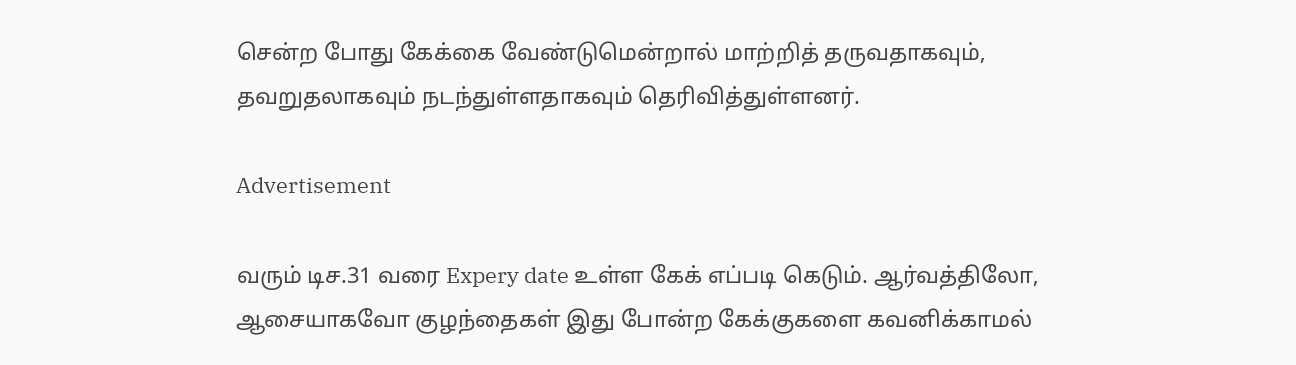சென்ற போது கேக்கை வேண்டுமென்றால் மாற்றித் தருவதாகவும், தவறுதலாகவும் நடந்துள்ளதாகவும் தெரிவித்துள்ளனர்.

Advertisement

வரும் டிச.31 வரை Expery date உள்ள கேக் எப்படி கெடும். ஆர்வத்திலோ, ஆசையாகவோ குழந்தைகள் இது போன்ற கேக்குகளை கவனிக்காமல்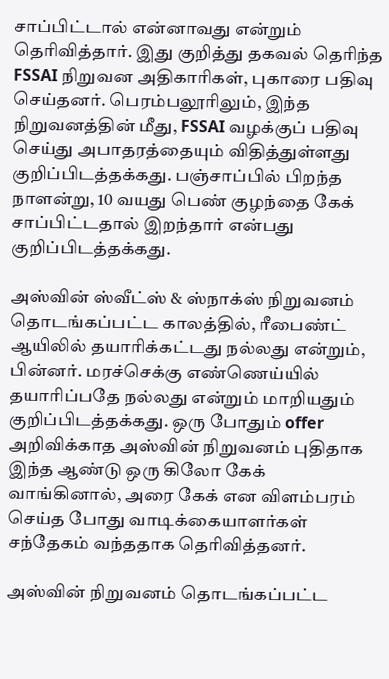சாப்பிட்டால் என்னாவது என்றும் தெரிவித்தார். இது குறித்து தகவல் தெரிந்த FSSAI நிறுவன அதிகாரிகள், புகாரை பதிவு செய்தனர். பெரம்பலூரிலும், இந்த நிறுவனத்தின் மீது, FSSAI வழக்குப் பதிவு செய்து அபாதரத்தையும் விதித்துள்ளது குறிப்பிடத்தக்கது. பஞ்சாப்பில் பிறந்த நாளன்று, 10 வயது பெண் குழந்தை கேக் சாப்பிட்டதால் இறந்தார் என்பது குறிப்பிடத்தக்கது.

அஸ்வின் ஸ்வீட்ஸ் & ஸ்நாக்ஸ் நிறுவனம் தொடங்கப்பட்ட காலத்தில், ரீபைண்ட் ஆயிலில் தயாரிக்கட்டது நல்லது என்றும், பின்னர். மரச்செக்கு எண்ணெய்யில் தயாரிப்பதே நல்லது என்றும் மாறியதும் குறிப்பிடத்தக்கது. ஒரு போதும் offer அறிவிக்காத அஸ்வின் நிறுவனம் புதிதாக இந்த ஆண்டு ஒரு கிலோ கேக் வாங்கினால், அரை கேக் என விளம்பரம் செய்த போது வாடிக்கையாளர்கள் சந்தேகம் வந்ததாக தெரிவித்தனர்.

அஸ்வின் நிறுவனம் தொடங்கப்பட்ட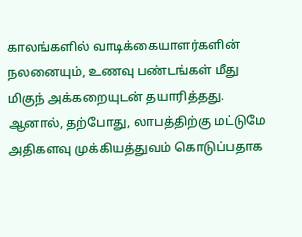காலங்களில் வாடிக்கையாளர்களின் நலனையும், உணவு பண்டங்கள் மீது மிகுந் அக்கறையுடன் தயாரித்தது. ஆனால், தற்போது, லாபத்திற்கு மட்டுமே அதிகளவு முக்கியத்துவம் கொடுப்பதாக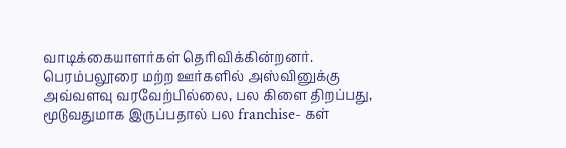வாடிக்கையாளர்கள் தெரிவிக்கின்றனர். பெரம்பலூரை மற்ற ஊர்களில் அஸ்வினுக்கு அவ்வளவு வரவேற்பில்லை, பல கிளை திறப்பது, மூடுவதுமாக இருப்பதால் பல franchise- கள்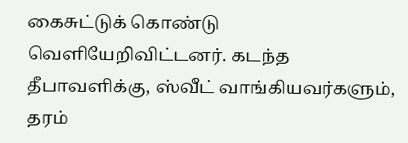கைசுட்டுக் கொண்டு வெளியேறிவிட்டனர். கடந்த தீபாவளிக்கு, ஸ்வீட் வாங்கியவர்களும், தரம்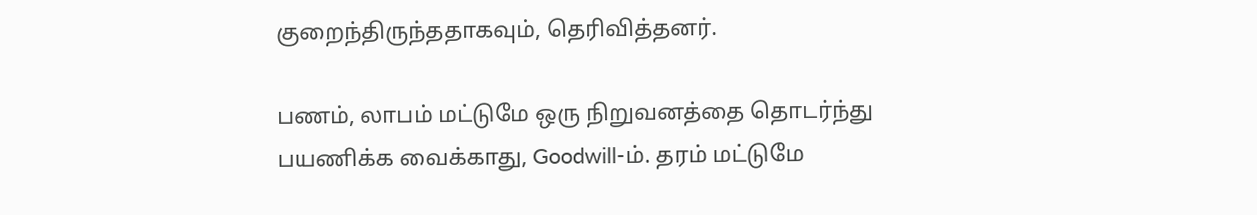குறைந்திருந்ததாகவும், தெரிவித்தனர்.

பணம், லாபம் மட்டுமே ஒரு நிறுவனத்தை தொடர்ந்து பயணிக்க வைக்காது, Goodwill-ம். தரம் மட்டுமே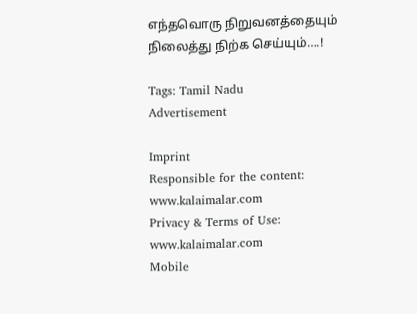எந்தவொரு நிறுவனத்தையும் நிலைத்து நிற்க செய்யும்….!

Tags: Tamil Nadu
Advertisement

Imprint
Responsible for the content:
www.kalaimalar.com
Privacy & Terms of Use:
www.kalaimalar.com
Mobile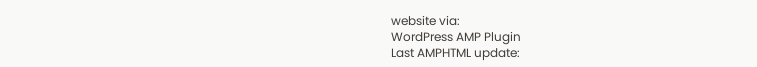website via:
WordPress AMP Plugin
Last AMPHTML update: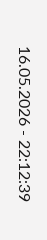16.05.2026 - 22:12:39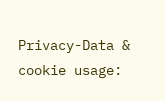Privacy-Data & cookie usage: